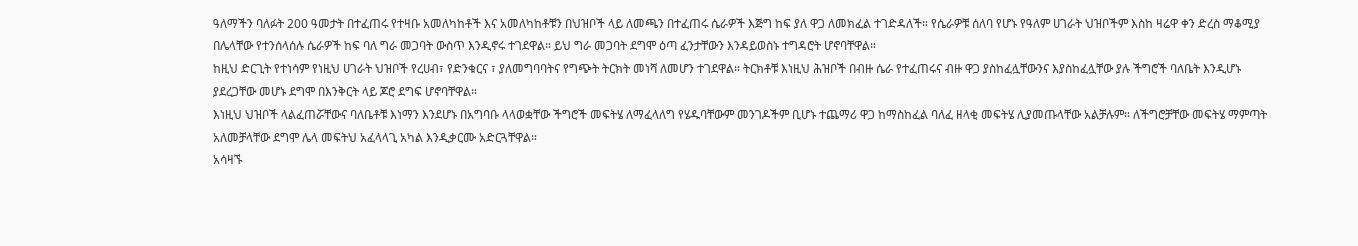ዓለማችን ባለፉት 200 ዓመታት በተፈጠሩ የተዛቡ አመለካከቶች እና አመለካከቶቹን በህዝቦች ላይ ለመጫን በተፈጠሩ ሴራዎች እጅግ ከፍ ያለ ዋጋ ለመክፈል ተገድዳለች። የሴራዎቹ ሰለባ የሆኑ የዓለም ሀገራት ህዝቦችም እስከ ዛሬዋ ቀን ድረስ ማቆሚያ በሌላቸው የተንሰላሰሉ ሴራዎች ከፍ ባለ ግራ መጋባት ውስጥ እንዲኖሩ ተገደዋል። ይህ ግራ መጋባት ደግሞ ዕጣ ፈንታቸውን እንዳይወስኑ ተግዳሮት ሆኖባቸዋል።
ከዚህ ድርጊት የተነሳም የነዚህ ሀገራት ህዝቦች የረሀብ፣ የድንቁርና ፣ ያለመግባባትና የግጭት ትርክት መነሻ ለመሆን ተገደዋል። ትርክቶቹ እነዚህ ሕዝቦች በብዙ ሴራ የተፈጠሩና ብዙ ዋጋ ያስከፈሏቸውንና እያስከፈሏቸው ያሉ ችግሮች ባለቤት እንዲሆኑ ያደረጋቸው መሆኑ ደግሞ በእንቅርት ላይ ጆሮ ደግፍ ሆኖባቸዋል።
እነዚህ ህዝቦች ላልፈጠሯቸውና ባለቤቶቹ እነማን እንደሆኑ በአግባቡ ላላወቋቸው ችግሮች መፍትሄ ለማፈላለግ የሄዱባቸውም መንገዶችም ቢሆኑ ተጨማሪ ዋጋ ከማስከፈል ባለፈ ዘላቂ መፍትሄ ሊያመጡላቸው አልቻሉም። ለችግሮቻቸው መፍትሄ ማምጣት አለመቻላቸው ደግሞ ሌላ መፍትህ አፈላላጊ አካል እንዲቃርሙ አድርጓቸዋል።
አሳዛኙ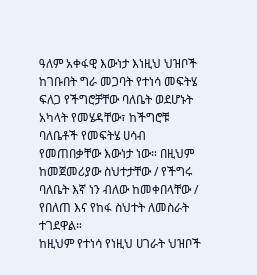ዓለም አቀፋዊ እውነታ እነዚህ ህዝቦች ከገቡበት ግራ መጋባት የተነሳ መፍትሄ ፍለጋ የችግሮቻቸው ባለቤት ወደሆኑት አካላት የመሄዳቸው፣ ከችግሮቹ ባለቤቶች የመፍትሄ ሀሳብ የመጠበቃቸው እውነታ ነው። በዚህም ከመጀመሪያው ስህተታቸው / የችግሩ ባለቤት እኛ ነን ብለው ከመቀበላቸው / የበለጠ እና የከፋ ስህተት ለመስራት ተገደዋል።
ከዚህም የተነሳ የነዚህ ሀገራት ህዝቦች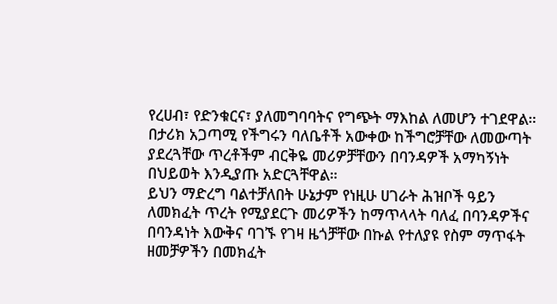የረሀብ፣ የድንቁርና፣ ያለመግባባትና የግጭት ማእከል ለመሆን ተገደዋል። በታሪክ አጋጣሚ የችግሩን ባለቤቶች አውቀው ከችግሮቻቸው ለመውጣት ያደረጓቸው ጥረቶችም ብርቅዬ መሪዎቻቸውን በባንዳዎች አማካኝነት በህይወት እንዲያጡ አድርጓቸዋል።
ይህን ማድረግ ባልተቻለበት ሁኔታም የነዚሁ ሀገራት ሕዝቦች ዓይን ለመክፈት ጥረት የሚያደርጉ መሪዎችን ከማጥላላት ባለፈ በባንዳዎችና በባንዳነት እውቅና ባገኙ የገዛ ዜጎቻቸው በኩል የተለያዩ የስም ማጥፋት ዘመቻዎችን በመክፈት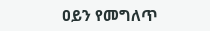ዐይን የመግለጥ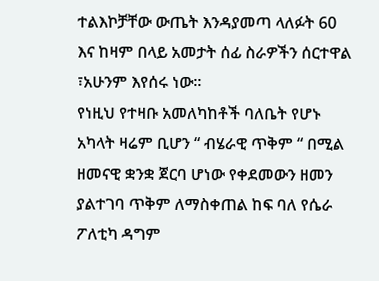ተልእኮቻቸው ውጤት እንዳያመጣ ላለፉት 60 እና ከዛም በላይ አመታት ሰፊ ስራዎችን ሰርተዋል ፣አሁንም እየሰሩ ነው።
የነዚህ የተዛቡ አመለካከቶች ባለቤት የሆኑ አካላት ዛሬም ቢሆን “ ብሄራዊ ጥቅም “ በሚል ዘመናዊ ቋንቋ ጀርባ ሆነው የቀደመውን ዘመን ያልተገባ ጥቅም ለማስቀጠል ከፍ ባለ የሴራ ፖለቲካ ዳግም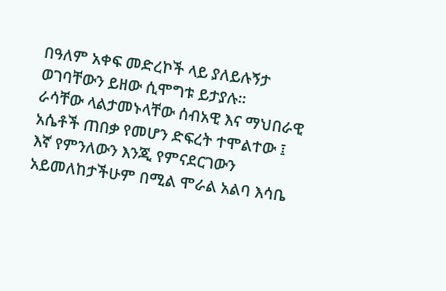በዓለም አቀፍ መድረኮች ላይ ያለይሉኝታ ወገባቸውን ይዘው ሲሞግቱ ይታያሉ።
ራሳቸው ላልታመኑላቸው ሰብአዊ እና ማህበራዊ አሴቶች ጠበቃ የመሆን ድፍረት ተሞልተው ፤ እኛ የምንለውን እንጂ የምናደርገውን አይመለከታችሁም በሚል ሞራል አልባ እሳቤ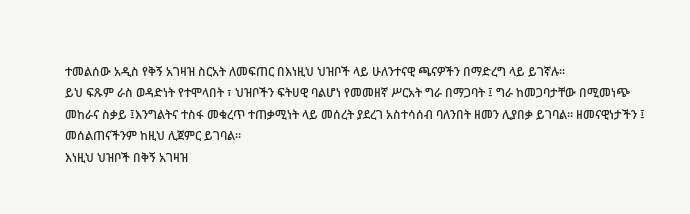ተመልሰው አዲስ የቅኝ አገዛዝ ስርአት ለመፍጠር በእነዚህ ህዝቦች ላይ ሁለንተናዊ ጫናዎችን በማድረግ ላይ ይገኛሉ።
ይህ ፍጹም ራስ ወዳድነት የተሞላበት ፣ ህዝቦችን ፍትሀዊ ባልሆነ የመመዘኛ ሥርአት ግራ በማጋባት ፤ ግራ ከመጋባታቸው በሚመነጭ መከራና ስቃይ ፤እንግልትና ተስፋ መቁረጥ ተጠቃሚነት ላይ መሰረት ያደረገ አስተሳሰብ ባለንበት ዘመን ሊያበቃ ይገባል። ዘመናዊነታችን ፤ መሰልጠናችንም ከዚህ ሊጀምር ይገባል።
እነዚህ ህዝቦች በቅኝ አገዛዝ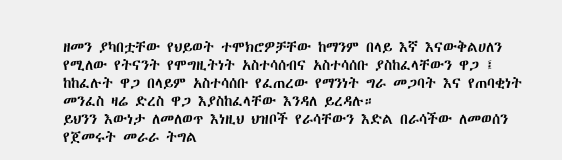ዘመን ያካበቷቸው የህይወት ተሞክሮዎቻቸው ከማንም በላይ እኛ እናውቅልሀለን የሚለው የትናንት የሞግዚትነት አስተሳሰብና አስተሳሰቡ ያስከፈላቸውን ዋጋ ፤ ከከፈሉት ዋጋ በላይም አስተሳሰቡ የፈጠረው የማንነት ግራ መጋባት እና የጠባቂነት መንፈስ ዛሬ ድረስ ዋጋ እያስከፈላቸው እንዳለ ይረዳሉ።
ይህንን እውነታ ለመለወጥ እነዚህ ህዝቦች የራሳቸውን እድል በራሳችው ለመወሰን የጀመሩት መራራ ትግል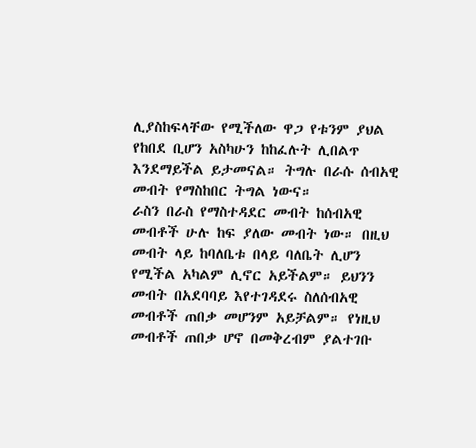ሊያስከፍላቸው የሚችለው ዋጋ የቱንም ያህል የከበደ ቢሆን አስካሁን ከከፈሉት ሊበልጥ እንደማይችል ይታመናል። ትግሉ በራሱ ሰብአዊ መብት የማስከበር ትግል ነውና።
ራስን በራስ የማስተዳደር መብት ከሰብአዊ መብቶች ሁሉ ከፍ ያለው መብት ነው። በዚህ መብት ላይ ከባለቤቱ በላይ ባለቤት ሊሆን የሚችል አካልም ሊኖር አይችልም። ይህንን መብት በአደባባይ እየተገዳደሩ ስለሰብአዊ መብቶች ጠበቃ መሆንም አይቻልም። የነዚህ መብቶች ጠበቃ ሆኖ በመቅረብም ያልተገቡ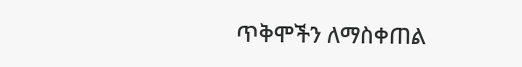ጥቅሞችን ለማስቀጠል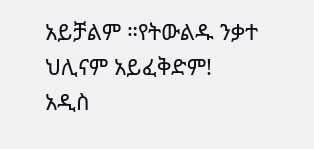አይቻልም ።የትውልዱ ንቃተ ህሊናም አይፈቅድም!
አዲስ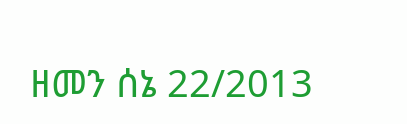ዘመን ሰኔ 22/2013